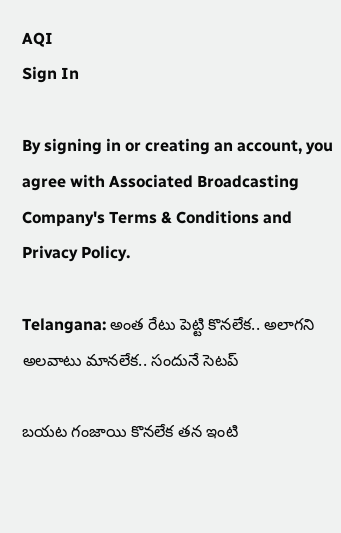AQI
Sign In

By signing in or creating an account, you agree with Associated Broadcasting Company's Terms & Conditions and Privacy Policy.

Telangana: అంత రేటు పెట్టి కొనలేక.. అలాగని అలవాటు మానలేక.. సందునే సెటప్

బయట గంజాయి కొనలేక తన ఇంటి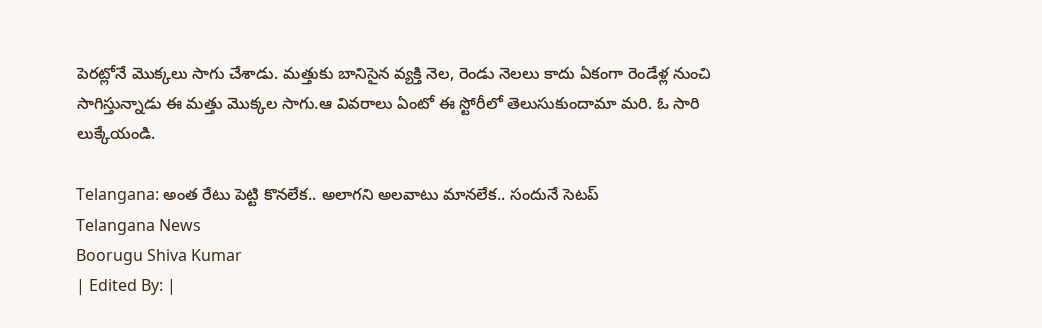పెరట్లోనే మొక్కలు సాగు చేశాడు. మత్తుకు బానిసైన వ్యక్తి నెల, రెండు నెలలు కాదు ఏకంగా రెండేళ్ల నుంచి సాగిస్తున్నాడు ఈ మత్తు మొక్కల సాగు.ఆ వివరాలు ఏంటో ఈ స్టోరీలో తెలుసుకుందామా మరి. ఓ సారి లుక్కేయండి.

Telangana: అంత రేటు పెట్టి కొనలేక.. అలాగని అలవాటు మానలేక.. సందునే సెటప్
Telangana News
Boorugu Shiva Kumar
| Edited By: |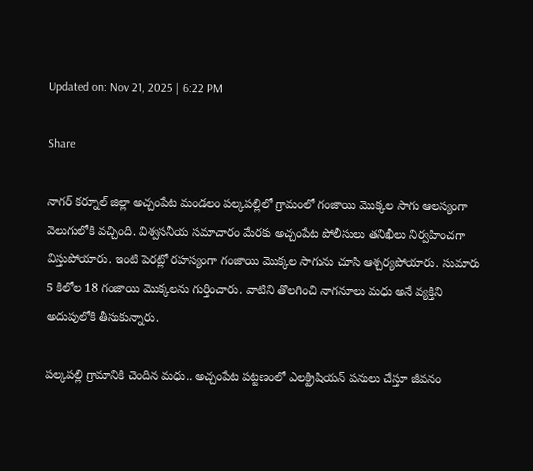Updated on: Nov 21, 2025 | 6:22 PM

Share

నాగర్ కర్నూల్ జిల్లా అచ్చంపేట మండలం పల్కపల్లిలో గ్రామంలో గంజాయి మొక్కల సాగు ఆలస్యంగా వెలుగులోకి వచ్చింది. విశ్వసనీయ సమాచారం మేరకు అచ్చంపేట పోలీసులు తనిఖీలు నిర్వహించగా విస్తుపోయారు. ఇంటి పెరట్లో రహస్యంగా గంజాయి మొక్కల సాగును చూసి ఆశ్చర్యపోయారు. సుమారు 5 కిలోల 18 గంజాయి మొక్కలను గుర్తించారు. వాటిని తొలగించి నాగనూలు మధు అనే వ్యక్తిని అదుపులోకి తీసుకున్నారు.

పల్కపల్లి గ్రామానికి చెందిన మధు.. అచ్చంపేట పట్టణంలో ఎలక్ట్రిషియన్ పనులు చేస్తూ జీవనం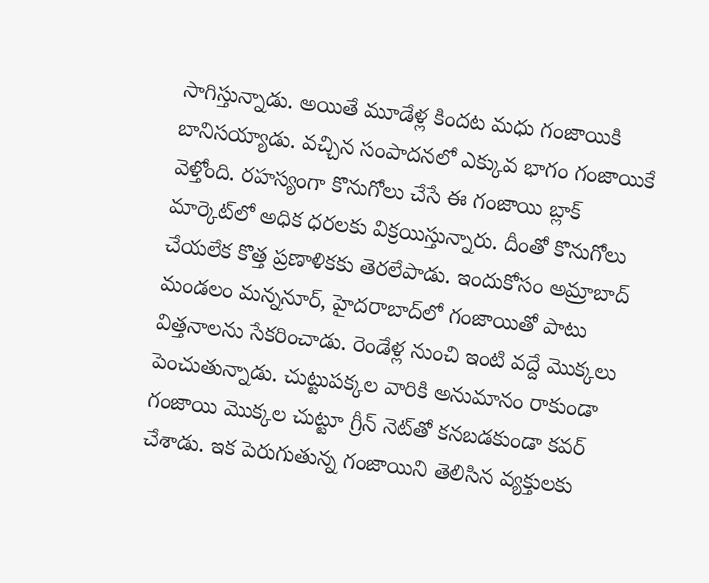సాగిస్తున్నాడు. అయితే మూడేళ్ల కిందట మధు గంజాయికి బానిసయ్యాడు. వచ్చిన సంపాదనలో ఎక్కువ భాగం గంజాయికే వెళ్తోంది. రహస్యంగా కొనుగోలు చేసే ఈ గంజాయి బ్లాక్ మార్కెట్‌లో అధిక ధరలకు విక్రయిస్తున్నారు. దీంతో కొనుగోలు చేయలేక కొత్త ప్రణాళికకు తెరలేపాడు. ఇందుకోసం అమ్రాబాద్ మండలం మన్ననూర్, హైదరాబాద్‌లో గంజాయితో పాటు విత్తనాలను సేకరించాడు. రెండేళ్ల నుంచి ఇంటి వద్దే మొక్కలు పెంచుతున్నాడు. చుట్టుపక్కల వారికి అనుమానం రాకుండా గంజాయి మొక్కల చుట్టూ గ్రీన్ నెట్‌తో కనబడకుండా కవర్ చేశాడు. ఇక పెరుగుతున్న గంజాయిని తెలిసిన వ్యక్తులకు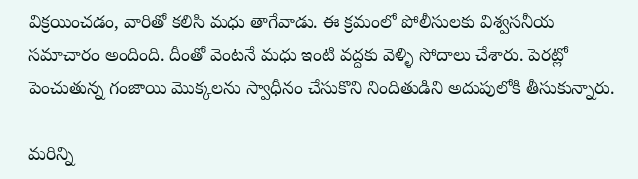విక్రయించడం, వారితో కలిసి మధు తాగేవాడు. ఈ క్రమంలో పోలీసులకు విశ్వసనీయ సమాచారం అందింది. దీంతో వెంటనే మధు ఇంటి వద్దకు వెళ్ళి సోదాలు చేశారు. పెరట్లో పెంచుతున్న గంజాయి మొక్కలను స్వాధీనం చేసుకొని నిందితుడిని అదుపులోకి తీసుకున్నారు.

మరిన్ని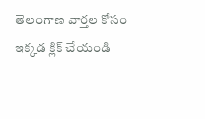తెలంగాణ వార్తల కోసం ఇక్కడ క్లిక్ చేయండి